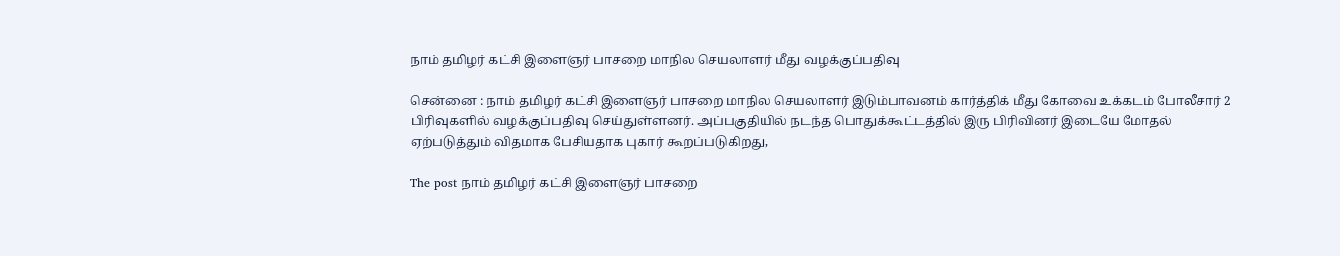நாம் தமிழர் கட்சி இளைஞர் பாசறை மாநில செயலாளர் மீது வழக்குப்பதிவு

சென்னை : நாம் தமிழர் கட்சி இளைஞர் பாசறை மாநில செயலாளர் இடும்பாவனம் கார்த்திக் மீது கோவை உக்கடம் போலீசார் 2 பிரிவுகளில் வழக்குப்பதிவு செய்துள்ளனர். அப்பகுதியில் நடந்த பொதுக்கூட்டத்தில் இரு பிரிவினர் இடையே மோதல் ஏற்படுத்தும் விதமாக பேசியதாக புகார் கூறப்படுகிறது,

The post நாம் தமிழர் கட்சி இளைஞர் பாசறை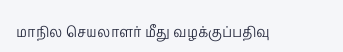மாநில செயலாளர் மீது வழக்குப்பதிவு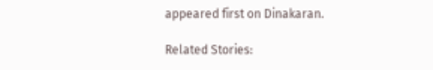appeared first on Dinakaran.

Related Stories: